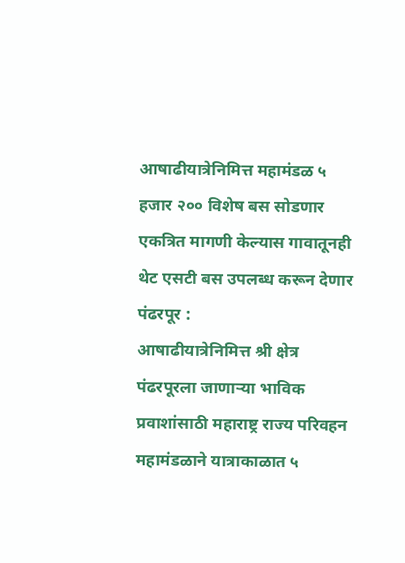आषाढीयात्रेनिमित्त महामंडळ ५ हजार २०० विशेष बस सोडणार
एकत्रित मागणी केल्यास गावातूनही थेट एसटी बस उपलब्ध करून देणार
पंढरपूर :
आषाढीयात्रेनिमित्त श्री क्षेत्र पंढरपूरला जाणाऱ्या भाविक प्रवाशांसाठी महाराष्ट्र राज्य परिवहन महामंडळाने यात्राकाळात ५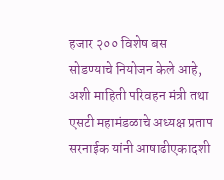हजार २०० विशेष बस सोडण्याचे नियोजन केले आहे, अशी माहिती परिवहन मंत्री तथा एसटी महामंडळाचे अध्यक्ष प्रताप सरनाईक यांनी आषाढीएकादशी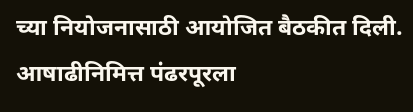च्या नियोजनासाठी आयोजित बैठकीत दिली.
आषाढीनिमित्त पंढरपूरला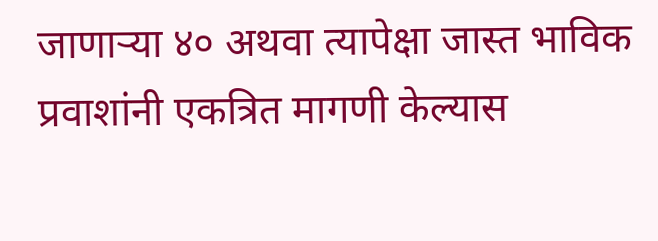जाणाऱ्या ४० अथवा त्यापेक्षा जास्त भाविक प्रवाशांनी एकत्रित मागणी केल्यास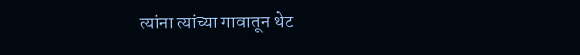त्यांना त्यांच्या गावातून थेट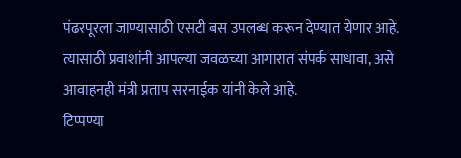पंढरपूरला जाण्यासाठी एसटी बस उपलब्ध करून देण्यात येणार आहे. त्यासाठी प्रवाशांनी आपल्या जवळच्या आगारात संपर्क साधावा, असे आवाहनही मंत्री प्रताप सरनाईक यांनी केले आहे.
टिप्पण्या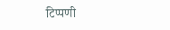टिप्पणी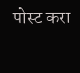पोस्ट करा